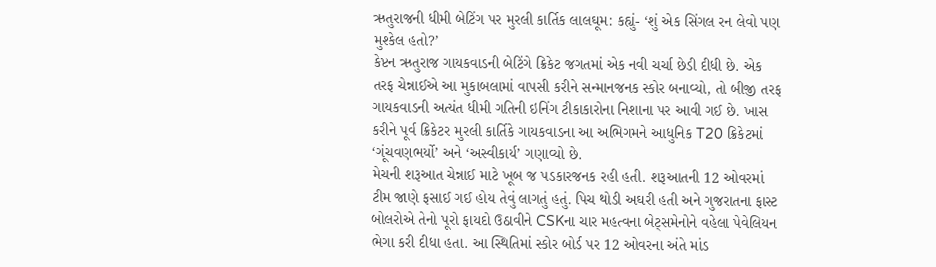ઋતુરાજની ધીમી બેટિંગ પર મુરલી કાર્તિક લાલઘૂમ: કહ્યું- ‘શું એક સિંગલ રન લેવો પણ મુશ્કેલ હતો?’
કેપ્ટન ઋતુરાજ ગાયકવાડની બેટિંગે ક્રિકેટ જગતમાં એક નવી ચર્ચા છેડી દીધી છે. એક તરફ ચેન્નાઈએ આ મુકાબલામાં વાપસી કરીને સન્માનજનક સ્કોર બનાવ્યો, તો બીજી તરફ ગાયકવાડની અત્યંત ધીમી ગતિની ઇનિંગ ટીકાકારોના નિશાના પર આવી ગઈ છે. ખાસ કરીને પૂર્વ ક્રિકેટર મુરલી કાર્તિકે ગાયકવાડના આ અભિગમને આધુનિક T20 ક્રિકેટમાં ‘ગૂંચવણભર્યો’ અને ‘અસ્વીકાર્ય’ ગણાવ્યો છે.
મેચની શરૂઆત ચેન્નાઈ માટે ખૂબ જ પડકારજનક રહી હતી. શરૂઆતની 12 ઓવરમાં ટીમ જાણે ફસાઈ ગઈ હોય તેવું લાગતું હતું. પિચ થોડી અઘરી હતી અને ગુજરાતના ફાસ્ટ બોલરોએ તેનો પૂરો ફાયદો ઉઠાવીને CSKના ચાર મહત્વના બેટ્સમેનોને વહેલા પેવેલિયન ભેગા કરી દીધા હતા. આ સ્થિતિમાં સ્કોર બોર્ડ પર 12 ઓવરના અંતે માંડ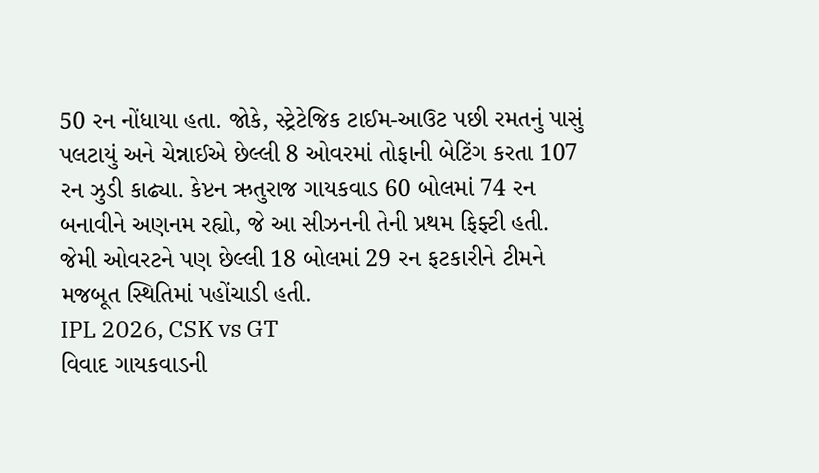50 રન નોંધાયા હતા. જોકે, સ્ટ્રેટેજિક ટાઈમ-આઉટ પછી રમતનું પાસું પલટાયું અને ચેન્નાઈએ છેલ્લી 8 ઓવરમાં તોફાની બેટિંગ કરતા 107 રન ઝુડી કાઢ્યા. કેપ્ટન ઋતુરાજ ગાયકવાડ 60 બોલમાં 74 રન બનાવીને અણનમ રહ્યો, જે આ સીઝનની તેની પ્રથમ ફિફ્ટી હતી. જેમી ઓવરટને પણ છેલ્લી 18 બોલમાં 29 રન ફટકારીને ટીમને મજબૂત સ્થિતિમાં પહોંચાડી હતી.
IPL 2026, CSK vs GT
વિવાદ ગાયકવાડની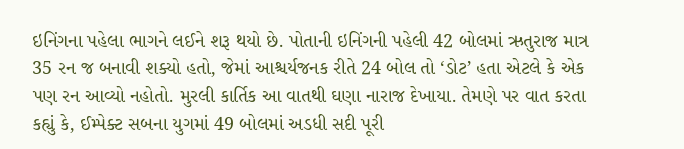ઇનિંગના પહેલા ભાગને લઈને શરૂ થયો છે. પોતાની ઇનિંગની પહેલી 42 બોલમાં ઋતુરાજ માત્ર 35 રન જ બનાવી શક્યો હતો, જેમાં આશ્ચર્યજનક રીતે 24 બોલ તો ‘ડોટ’ હતા એટલે કે એક પણ રન આવ્યો નહોતો. મુરલી કાર્તિક આ વાતથી ઘણા નારાજ દેખાયા. તેમણે પર વાત કરતા કહ્યું કે, ઈમ્પેક્ટ સબના યુગમાં 49 બોલમાં અડધી સદી પૂરી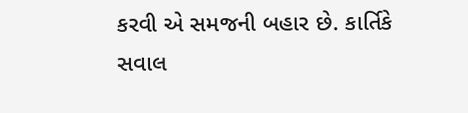કરવી એ સમજની બહાર છે. કાર્તિકે સવાલ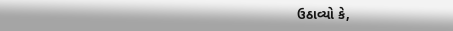ઉઠાવ્યો કે,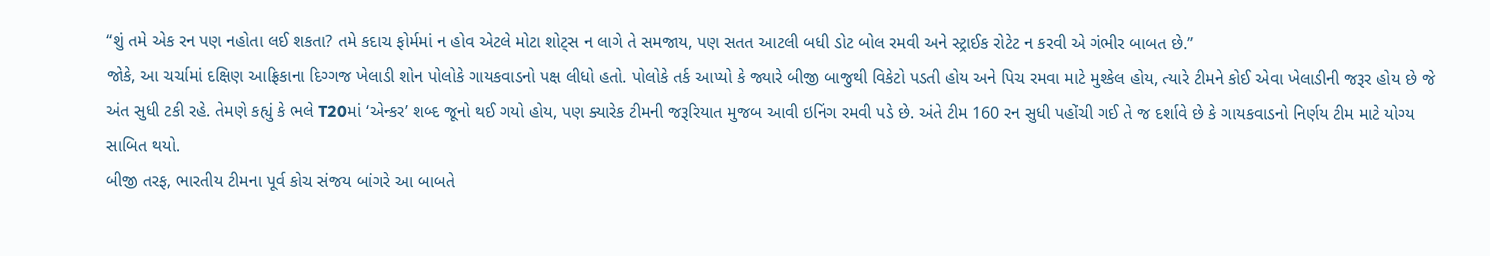“શું તમે એક રન પણ નહોતા લઈ શકતા? તમે કદાચ ફોર્મમાં ન હોવ એટલે મોટા શોટ્સ ન લાગે તે સમજાય, પણ સતત આટલી બધી ડોટ બોલ રમવી અને સ્ટ્રાઈક રોટેટ ન કરવી એ ગંભીર બાબત છે.”
જોકે, આ ચર્ચામાં દક્ષિણ આફ્રિકાના દિગ્ગજ ખેલાડી શોન પોલોકે ગાયકવાડનો પક્ષ લીધો હતો. પોલોકે તર્ક આપ્યો કે જ્યારે બીજી બાજુથી વિકેટો પડતી હોય અને પિચ રમવા માટે મુશ્કેલ હોય, ત્યારે ટીમને કોઈ એવા ખેલાડીની જરૂર હોય છે જે અંત સુધી ટકી રહે. તેમણે કહ્યું કે ભલે T20માં ‘એન્કર’ શબ્દ જૂનો થઈ ગયો હોય, પણ ક્યારેક ટીમની જરૂરિયાત મુજબ આવી ઇનિંગ રમવી પડે છે. અંતે ટીમ 160 રન સુધી પહોંચી ગઈ તે જ દર્શાવે છે કે ગાયકવાડનો નિર્ણય ટીમ માટે યોગ્ય સાબિત થયો.
બીજી તરફ, ભારતીય ટીમના પૂર્વ કોચ સંજય બાંગરે આ બાબતે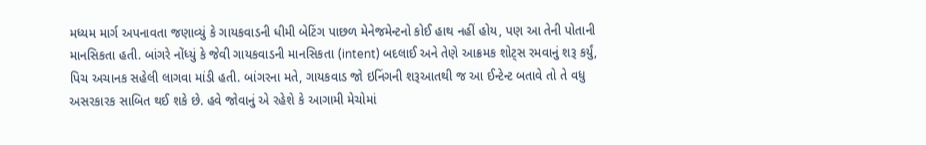મધ્યમ માર્ગ અપનાવતા જણાવ્યું કે ગાયકવાડની ધીમી બેટિંગ પાછળ મેનેજમેન્ટનો કોઈ હાથ નહીં હોય, પણ આ તેની પોતાની માનસિકતા હતી. બાંગરે નોંધ્યું કે જેવી ગાયકવાડની માનસિકતા (intent) બદલાઈ અને તેણે આક્રમક શોટ્સ રમવાનું શરૂ કર્યું, પિચ અચાનક સહેલી લાગવા માંડી હતી. બાંગરના મતે, ગાયકવાડ જો ઇનિંગની શરૂઆતથી જ આ ઈન્ટેન્ટ બતાવે તો તે વધુ અસરકારક સાબિત થઈ શકે છે. હવે જોવાનું એ રહેશે કે આગામી મેચોમાં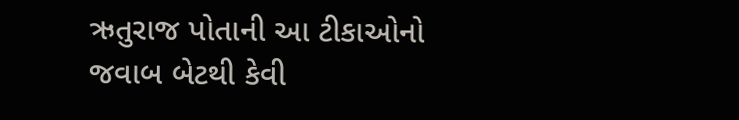ઋતુરાજ પોતાની આ ટીકાઓનો જવાબ બેટથી કેવી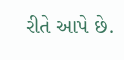રીતે આપે છે.